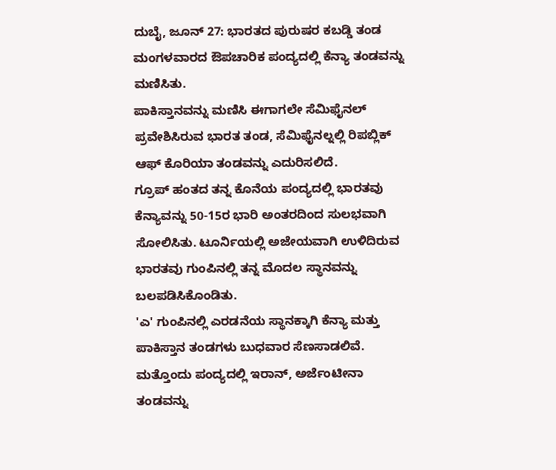ದುಬೈ, ಜೂನ್ 27: ಭಾರತದ ಪುರುಷರ ಕಬಡ್ಡಿ ತಂಡ ಮಂಗಳವಾರದ ಔಪಚಾರಿಕ ಪಂದ್ಯದಲ್ಲಿ ಕೆನ್ಯಾ ತಂಡವನ್ನು ಮಣಿಸಿತು.
ಪಾಕಿಸ್ತಾನವನ್ನು ಮಣಿಸಿ ಈಗಾಗಲೇ ಸೆಮಿಫೈನಲ್ ಪ್ರವೇಶಿಸಿರುವ ಭಾರತ ತಂಡ, ಸೆಮಿಫೈನಲ್ನಲ್ಲಿ ರಿಪಬ್ಲಿಕ್ ಆಫ್ ಕೊರಿಯಾ ತಂಡವನ್ನು ಎದುರಿಸಲಿದೆ.
ಗ್ರೂಪ್ ಹಂತದ ತನ್ನ ಕೊನೆಯ ಪಂದ್ಯದಲ್ಲಿ ಭಾರತವು ಕೆನ್ಯಾವನ್ನು 50-15ರ ಭಾರಿ ಅಂತರದಿಂದ ಸುಲಭವಾಗಿ ಸೋಲಿಸಿತು. ಟೂರ್ನಿಯಲ್ಲಿ ಅಜೇಯವಾಗಿ ಉಳಿದಿರುವ ಭಾರತವು ಗುಂಪಿನಲ್ಲಿ ತನ್ನ ಮೊದಲ ಸ್ಥಾನವನ್ನು ಬಲಪಡಿಸಿಕೊಂಡಿತು.
'ಎ' ಗುಂಪಿನಲ್ಲಿ ಎರಡನೆಯ ಸ್ಥಾನಕ್ಕಾಗಿ ಕೆನ್ಯಾ ಮತ್ತು ಪಾಕಿಸ್ತಾನ ತಂಡಗಳು ಬುಧವಾರ ಸೆಣಸಾಡಲಿವೆ. ಮತ್ತೊಂದು ಪಂದ್ಯದಲ್ಲಿ ಇರಾನ್, ಅರ್ಜೆಂಟೀನಾ ತಂಡವನ್ನು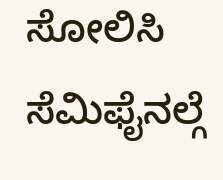ಸೋಲಿಸಿ ಸೆಮಿಫೈನಲ್ಗೆ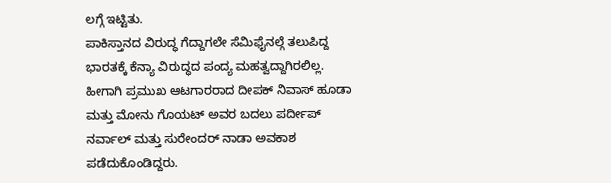ಲಗ್ಗೆ ಇಟ್ಟಿತು.
ಪಾಕಿಸ್ತಾನದ ವಿರುದ್ಧ ಗೆದ್ದಾಗಲೇ ಸೆಮಿಫೈನಲ್ಗೆ ತಲುಪಿದ್ದ ಭಾರತಕ್ಕೆ ಕೆನ್ಯಾ ವಿರುದ್ಧದ ಪಂದ್ಯ ಮಹತ್ವದ್ದಾಗಿರಲಿಲ್ಲ. ಹೀಗಾಗಿ ಪ್ರಮುಖ ಆಟಗಾರರಾದ ದೀಪಕ್ ನಿವಾಸ್ ಹೂಡಾ ಮತ್ತು ಮೋನು ಗೊಯಟ್ ಅವರ ಬದಲು ಪರ್ದೀಪ್ ನರ್ವಾಲ್ ಮತ್ತು ಸುರೇಂದರ್ ನಾಡಾ ಅವಕಾಶ ಪಡೆದುಕೊಂಡಿದ್ದರು.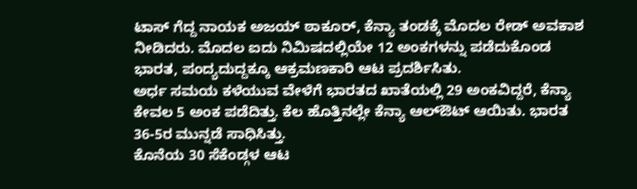ಟಾಸ್ ಗೆದ್ದ ನಾಯಕ ಅಜಯ್ ಠಾಕೂರ್, ಕೆನ್ಯಾ ತಂಡಕ್ಕೆ ಮೊದಲ ರೇಡ್ ಅವಕಾಶ ನೀಡಿದರು. ಮೊದಲ ಐದು ನಿಮಿಷದಲ್ಲಿಯೇ 12 ಅಂಕಗಳನ್ನು ಪಡೆದುಕೊಂಡ ಭಾರತ, ಪಂದ್ಯದುದ್ದಕ್ಕೂ ಆಕ್ರಮಣಕಾರಿ ಆಟ ಪ್ರದರ್ಶಿಸಿತು.
ಅರ್ಧ ಸಮಯ ಕಳೆಯುವ ವೇಳೆಗೆ ಭಾರತದ ಖಾತೆಯಲ್ಲಿ 29 ಅಂಕವಿದ್ದರೆ, ಕೆನ್ಯಾ ಕೇವಲ 5 ಅಂಕ ಪಡೆದಿತ್ತು. ಕೆಲ ಹೊತ್ತಿನಲ್ಲೇ ಕೆನ್ಯಾ ಆಲ್ಔಟ್ ಆಯಿತು. ಭಾರತ 36-5ರ ಮುನ್ನಡೆ ಸಾಧಿಸಿತ್ತು.
ಕೊನೆಯ 30 ಸೆಕೆಂಡ್ಗಳ ಆಟ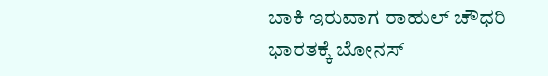ಬಾಕಿ ಇರುವಾಗ ರಾಹುಲ್ ಚೌಧರಿ ಭಾರತಕ್ಕೆ ಬೋನಸ್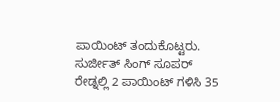ಪಾಯಿಂಟ್ ತಂದುಕೊಟ್ಟರು. ಸುರ್ಜೀತ್ ಸಿಂಗ್ ಸೂಪರ್ ರೇಡ್ನಲ್ಲಿ 2 ಪಾಯಿಂಟ್ ಗಳಿಸಿ 35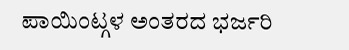ಪಾಯಿಂಟ್ಗಳ ಅಂತರದ ಭರ್ಜರಿ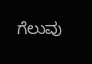ಗೆಲುವು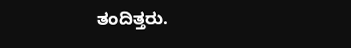ತಂದಿತ್ತರು.